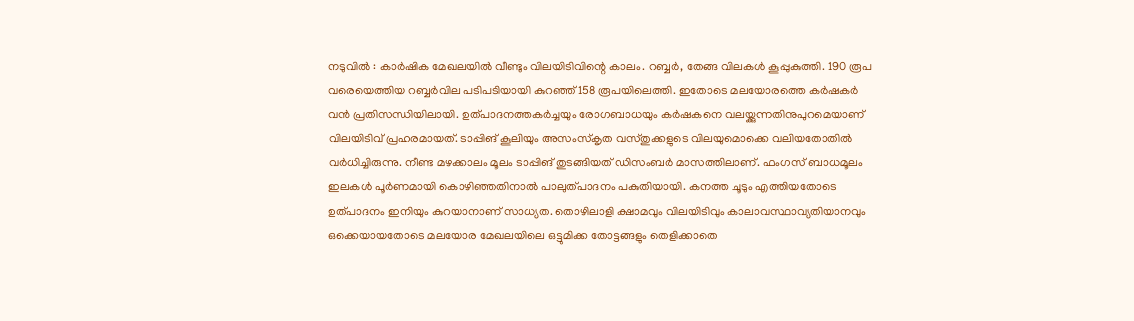നടുവിൽ : കാർഷിക മേഖലയിൽ വീണ്ടും വിലയിടിവിന്റെ കാലം. റബ്ബർ, തേങ്ങ വിലകൾ കൂപ്പുകുത്തി. 190 രൂപ വരെയെത്തിയ റബ്ബർവില പടിപടിയായി കുറഞ്ഞ് 158 രൂപയിലെത്തി. ഇതോടെ മലയോരത്തെ കർഷകർ വൻ പ്രതിസന്ധിയിലായി. ഉത്പാദനത്തകർച്ചയും രോഗബാധയും കർഷകനെ വലയ്ക്കുന്നതിനുപുറമെയാണ് വിലയിടിവ് പ്രഹരമായത്. ടാപ്പിങ് കൂലിയും അസംസ്കൃത വസ്തുക്കളുടെ വിലയുമൊക്കെ വലിയതോതിൽ വർധിച്ചിരുന്നു. നീണ്ട മഴക്കാലം മൂലം ടാപ്പിങ് തുടങ്ങിയത് ഡിസംബർ മാസത്തിലാണ്. ഫംഗസ് ബാധമൂലം ഇലകൾ പൂർണമായി കൊഴിഞ്ഞതിനാൽ പാലുത്പാദനം പകുതിയായി. കനത്ത ചൂടും എത്തിയതോടെ ഉത്പാദനം ഇനിയും കുറയാനാണ് സാധ്യത. തൊഴിലാളി ക്ഷാമവും വിലയിടിവും കാലാവസ്ഥാവ്യതിയാനവും ഒക്കെയായതോടെ മലയോര മേഖലയിലെ ഒട്ടുമിക്ക തോട്ടങ്ങളും തെളിക്കാതെ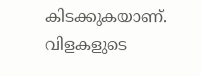കിടക്കുകയാണ്.
വിളകളുടെ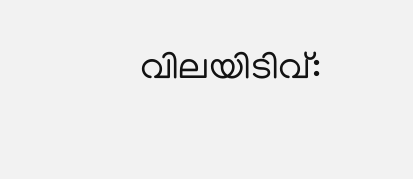വിലയിടിവ്: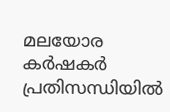മലയോര കർഷകർ പ്രതിസന്ധിയിൽ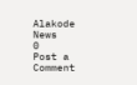Alakode News
0
Post a Comment